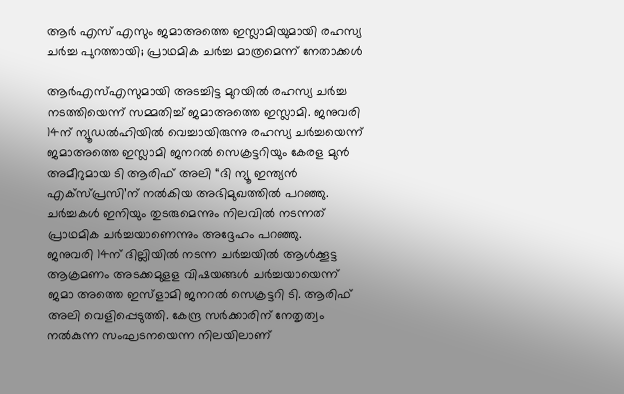ആർ എസ് എസും ജമാഅത്തെ ഇസ്ലാമിയുമായി രഹസ്യ ചർച്ച പുറത്തായി; പ്രാഥമിക ചർച്ച മാത്രമെന്ന് നേതാക്കൾ

ആര്‍എസ്എസുമായി അടച്ചിട്ട മുറയിൽ രഹസ്യ ചര്‍ച്ച നടത്തിയെന്ന് സമ്മതിച്ച് ജമാഅത്തെ ഇസ്ലാമി. ജനുവരി 14ന് ന്യൂഡല്‍ഹിയില്‍ വെച്ചായിരുന്നു രഹസ്യ ചര്‍ച്ചയെന്ന് ജമാഅത്തെ ഇസ്ലാമി ജനറല്‍ സെക്രട്ടറിയും കേരള മുന്‍ അമീറുമായ ടി ആരിഫ് അലി “ദി ന്യൂ ഇന്ത്യന്‍ എക്‌സ്‌പ്രസി’ന് നല്‍കിയ അഭിമുഖത്തില്‍ പറഞ്ഞു. ചര്‍ച്ചകള്‍ ഇനിയും തുടരുമെന്നും നിലവില്‍ നടന്നത് പ്രാഥമിക ചര്‍ച്ചയാണെന്നും അദ്ദേഹം പറഞ്ഞു.
ജനുവരി 14ന് ദില്ലിയില്‍ നടന്ന ചര്‍ച്ചയില്‍ ആള്‍ക്കൂട്ട ആക്രമണം അടക്കമുളള വിഷയങ്ങള്‍ ചര്‍ച്ചയായെന്ന് ജമാ അത്തെ ഇസ്ളാമി ജനറല്‍ സെക്രട്ടറി ടി. ആരിഫ് അലി വെളിപ്പെടുത്തി. കേന്ദ്ര സര്‍ക്കാരിന് നേതൃത്വം നല്‍കുന്ന സംഘടനയെന്ന നിലയിലാണ്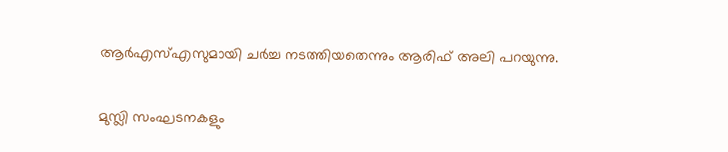ആര്‍എസ്എസുമായി ചര്‍ച്ച നടത്തിയതെന്നും ആരിഫ് അലി പറയുന്നു.

മുസ്ലി സംഘടനകളും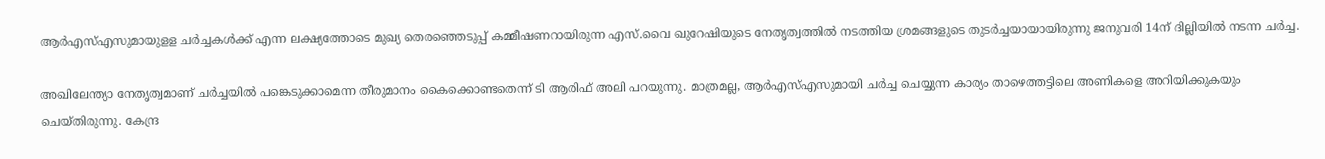ആര്‍എസ്എസുമായുളള ചര്‍ച്ചകള്‍ക്ക് എന്ന ലക്ഷ്യത്തോടെ മുഖ്യ തെരഞ്ഞെടുപ്പ് കമ്മീഷണറായിരുന്ന എസ്.വൈ ഖുറേഷിയുടെ നേതൃത്വത്തില്‍ നടത്തിയ ശ്രമങ്ങളുടെ തുടര്‍ച്ചയായായിരുന്നു ജനുവരി 14ന് ദില്ലിയില്‍ നടന്ന ചര്‍ച്ച.

അഖിലേന്ത്യാ നേതൃത്വമാണ് ചര്‍ച്ചയില്‍ പങ്കെടുക്കാമെന്ന തീരുമാനം കൈക്കൊണ്ടതെന്ന് ടി ആരിഫ് അലി പറയുന്നു. മാത്രമല്ല, ആര്‍എസ്എസുമായി ചര്‍ച്ച ചെയ്യുന്ന കാര്യം താഴെത്തട്ടിലെ അണികളെ അറിയിക്കുകയും ചെയ്‌തിരുന്നു. കേന്ദ്ര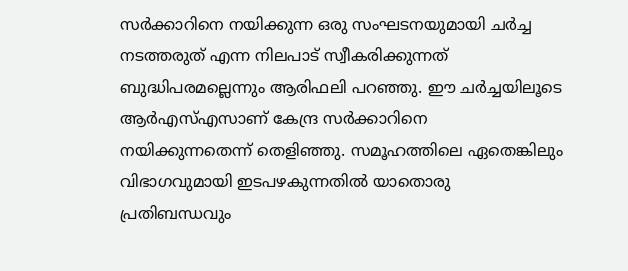സര്‍ക്കാറിനെ നയിക്കുന്ന ഒരു സംഘടനയുമായി ചര്‍ച്ച നടത്തരുത് എന്ന നിലപാട് സ്വീകരിക്കുന്നത് ബുദ്ധിപരമല്ലെന്നും ആരിഫലി പറഞ്ഞു. ഈ ചര്‍ച്ചയിലൂടെ ആര്‍എസ്എസാണ് കേന്ദ്ര സര്‍ക്കാറിനെ നയിക്കുന്നതെന്ന് തെളിഞ്ഞു. സമൂഹത്തിലെ ഏതെങ്കിലും വിഭാഗവുമായി ഇടപഴകുന്നതില്‍ യാതൊരു പ്രതിബന്ധവും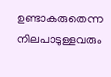ഉണ്ടാകരുതെന്ന നിലപാടുള്ളവരും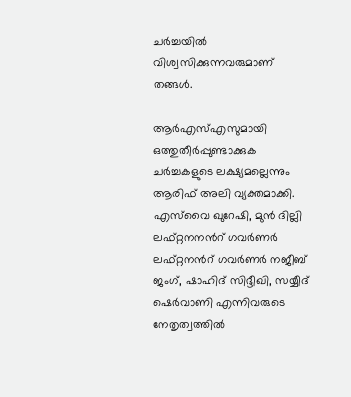ചര്‍ച്ചയില്‍ വിശ്വസിക്കുന്നവരുമാണ് തങ്ങള്‍.

ആര്‍എസ്എസുമായി ഒത്തുതീര്‍പ്പുണ്ടാക്കുക ചര്‍ച്ചകളുടെ ലക്ഷ്യമല്ലെന്നും ആരിഫ് അലി വ്യക്തമാക്കി. എസ്‍വൈ ഖുറേഷി, മുന്‍ ദില്ലി ലഫ്റ്റനനന്‍റ് ഗവര്‍ണര്‍ ലഫ്റ്റനന്‍റ് ഗവര്‍ണര്‍ നജീബ് ജംഗ്, ഷാഹിദ് സിദ്ദീഖി, സയ്യീദ് ഷെര്‍വാണി എന്നിവരുടെ നേതൃത്വത്തില്‍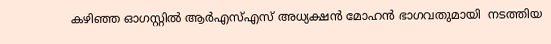കഴിഞ്ഞ ഓഗസ്റ്റില്‍ ആര്‍എസ്എസ് അധ്യക്ഷന്‍ മോഹന്‍ ഭാഗവതുമായി  നടത്തിയ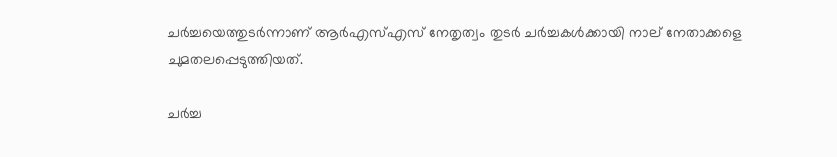ചര്‍ച്ചയെത്തുടര്‍ന്നാണ് ആര്‍എസ്എസ് നേതൃത്വം തുടര്‍ ചര്‍ച്ചകള്‍ക്കായി നാല് നേതാക്കളെ ചുമതലപ്പെടുത്തിയത്.

ചർച്ച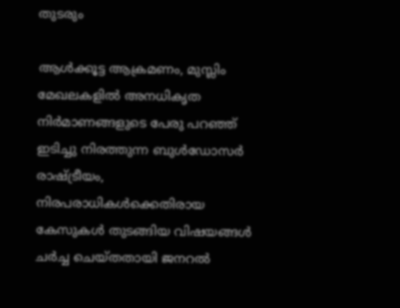തുടരും

ആള്‍ക്കൂട്ട ആക്രമണം, മുസ്ലിം മേഖലകളില്‍ അനധികൃത നിര്‍മാണങ്ങളുടെ പേരു പറഞ്ഞ് ഇടിച്ചു നിരത്തുന്ന ബുള്‍ഡോസര്‍ രാഷ്ട്രീയം, നിരപരാധികള്‍ക്കെതിരായ കേസുകള്‍ തുടങ്ങിയ വിഷയങ്ങള്‍ ചര്‍ച്ച ചെയ്തതായി ജനറല്‍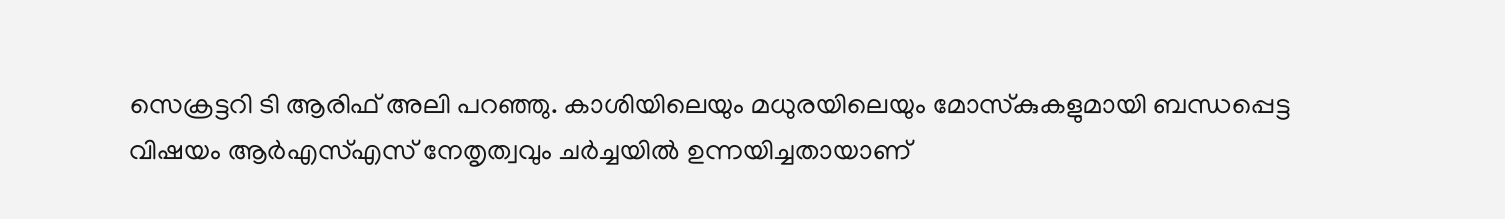സെക്രട്ടറി ടി ആരിഫ് അലി പറഞ്ഞു. കാശിയിലെയും മധുരയിലെയും മോസ്‌കുകളുമായി ബന്ധപ്പെട്ട വിഷയം ആര്‍എസ്എസ് നേതൃത്വവും ചര്‍ച്ചയില്‍ ഉന്നയിച്ചതായാണ്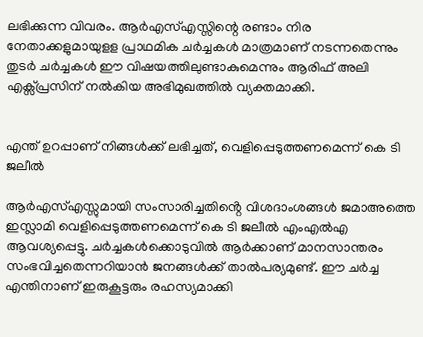ലഭിക്കുന്ന വിവരം. ആര്‍എസ്എസ്സിന്റെ രണ്ടാം നിര നേതാക്കളുമായുളള പ്രാഥമിക ചര്‍ച്ചകള്‍ മാത്രമാണ് നടന്നതെന്നും തുടര്‍ ചര്‍ച്ചകള്‍ ഈ വിഷയത്തിലുണ്ടാകുമെന്നും ആരിഫ് അലി എക്സ്പ്രസിന് നല്‍കിയ അഭിമുഖത്തില്‍ വ്യക്തമാക്കി.


എന്ത് ഉറപ്പാണ് നിങ്ങൾക്ക് ലഭിച്ചത്, വെളിപ്പെടുത്തണമെന്ന് കെ ടി ജലീൽ

ആർഎസ്എസ്സുമായി സംസാരിച്ചതിൻ്റെ വിശദാംശങ്ങൾ ജമാഅത്തെ ഇസ്ലാമി വെളിപ്പെടുത്തണമെന്ന് കെ ടി ജലീൽ എംഎൽഎ ആവശ്യപ്പെട്ടു. ചർച്ചകൾക്കൊടുവിൽ ആർക്കാണ് മാനസാന്തരം സംഭവിച്ചതെന്നറിയാൻ ജനങ്ങൾക്ക് താൽപര്യമുണ്ട്. ഈ ചർച്ച എന്തിനാണ് ഇരുകൂട്ടരും രഹസ്യമാക്കി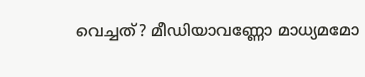വെച്ചത്? മീഡിയാവണ്ണോ മാധ്യമമോ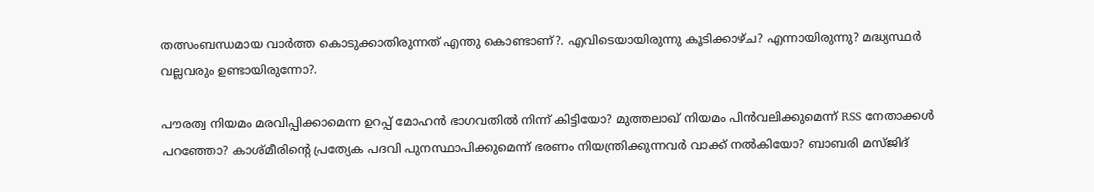തത്സംബന്ധമായ വാർത്ത കൊടുക്കാതിരുന്നത് എന്തു കൊണ്ടാണ്?. എവിടെയായിരുന്നു കൂടിക്കാഴ്‌ച‌? എന്നായിരുന്നു? മദ്ധ്യസ്ഥർ വല്ലവരും ഉണ്ടായിരുന്നോ?.

പൗരത്വ നിയമം മരവിപ്പിക്കാമെന്ന ഉറപ്പ് മോഹൻ ഭാഗവതിൽ നിന്ന് കിട്ടിയോ? മുത്തലാഖ് നിയമം പിൻവലിക്കുമെന്ന് RSS നേതാക്കൾ പറഞ്ഞോ? കാശ്‌മീരിൻ്റെ പ്രത്യേക പദവി പുനസ്ഥാപിക്കുമെന്ന് ഭരണം നിയന്ത്രിക്കുന്നവർ വാക്ക് നൽകിയോ? ബാബരി മസ്ജിദ്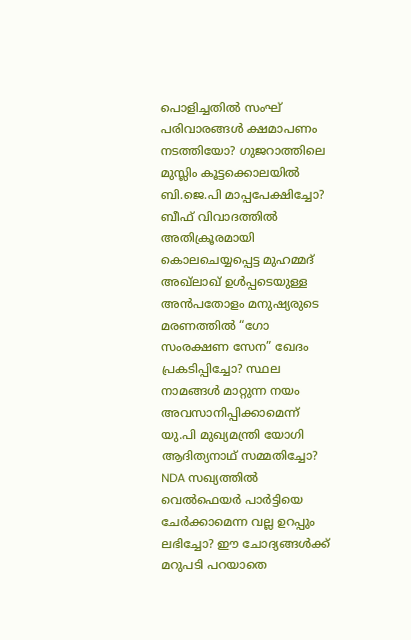പൊളിച്ചതിൽ സംഘ് പരിവാരങ്ങൾ ക്ഷമാപണം നടത്തിയോ? ഗുജറാത്തിലെ മുസ്ലിം കൂട്ടക്കൊലയിൽ ബി.ജെ.പി മാപ്പപേക്ഷിച്ചോ? ബീഫ് വിവാദത്തിൽ അതിക്രൂരമായി കൊലചെയ്യപ്പെട്ട മുഹമ്മദ് അഖ്ലാഖ് ഉൾപ്പടെയുള്ള അൻപതോളം മനുഷ്യരുടെ മരണത്തിൽ “ഗോ സംരക്ഷണ സേന” ഖേദം പ്രകടിപ്പിച്ചോ? സ്ഥല നാമങ്ങൾ മാറ്റുന്ന നയം അവസാനിപ്പിക്കാമെന്ന് യു.പി മുഖ്യമന്ത്രി യോഗി ആദിത്യനാഥ് സമ്മതിച്ചോ? NDA സഖ്യത്തിൽ വെൽഫെയർ പാർട്ടിയെ ചേർക്കാമെന്ന വല്ല ഉറപ്പും ലഭിച്ചോ? ഈ ചോദ്യങ്ങൾക്ക് മറുപടി പറയാതെ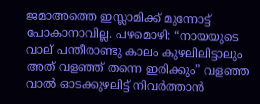ജമാഅത്തെ ഇസ്ലാമിക്ക് മുന്നോട്ട് പോകാനാവില്ല. പഴമൊഴി: “നായയുടെ വാല് പന്തീരാണ്ടു കാലം കുഴലിലിട്ടാലും അത് വളഞ്ഞ് തന്നെ ഇരിക്കും” വളഞ്ഞ വാൽ ഓടക്കുഴലിട്ട് നിവർത്താൻ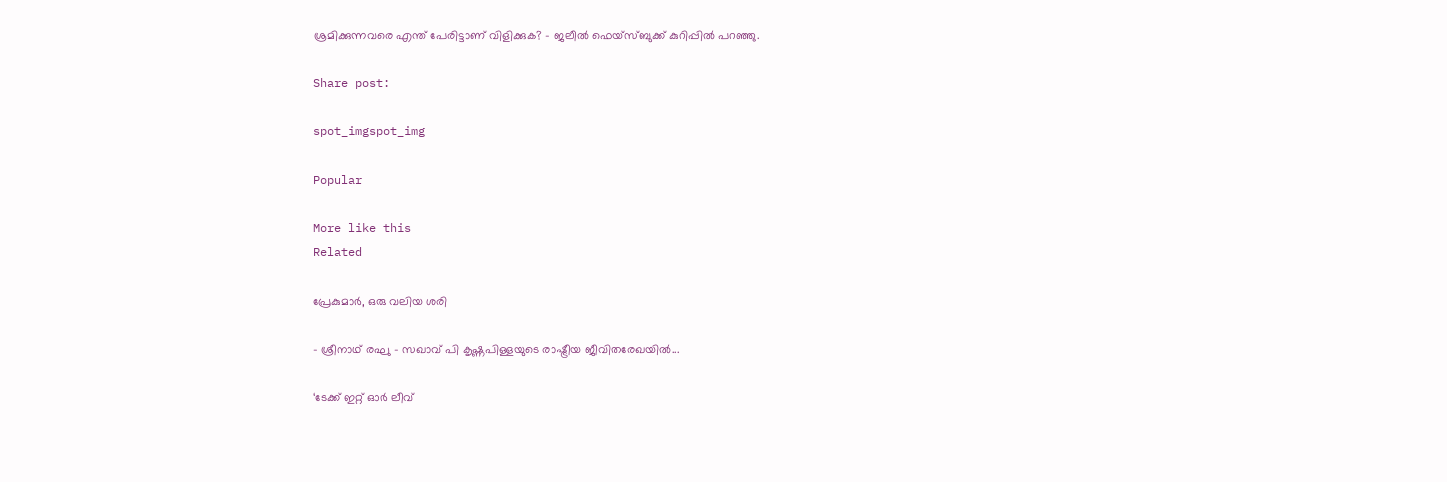ശ്രമിക്കുന്നവരെ എന്ത് പേരിട്ടാണ് വിളിക്കുക? – ജലീൽ ഫെയ്സ്ബുക്ക് കുറിപ്പിൽ പറഞ്ഞു.

Share post:

spot_imgspot_img

Popular

More like this
Related

പ്രേകുമാർ, ഒരു വലിയ ശരി

- ശ്രീനാഥ് രഘു - സഖാവ് പി കൃഷ്ണപിള്ളയുടെ രാഷ്ട്രീയ ജീവിതരേഖയിൽ...

‘ടേക്ക് ഇറ്റ് ഓർ ലീവ്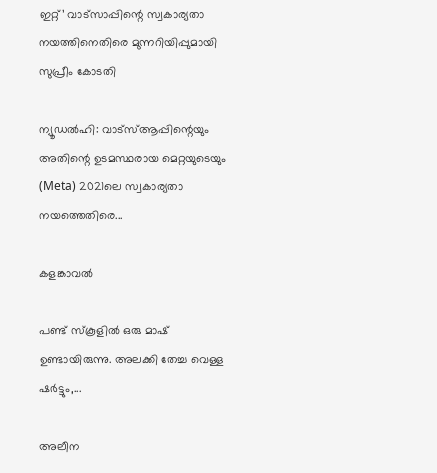ഇറ്റ്’ വാട്സാപ്പിന്റെ സ്വകാര്യതാ നയത്തിനെതിരെ മുന്നറിയിപ്പുമായി സുപ്രീം കോടതി

ന്യൂഡൽഹി: വാട്‌സ്ആപ്പിന്റെയും അതിന്റെ ഉടമസ്ഥരായ മെറ്റയുടെയും (Meta) 2021ലെ സ്വകാര്യതാ നയത്തെതിരെ...

കളങ്കാവൽ

പണ്ട് സ്കൂളിൽ ഒരു മാഷ് ഉണ്ടായിരുന്നു. അലക്കി തേച്ച വെള്ള ഷർട്ടും,...

അലീന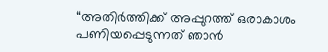“അതിര്‍ത്തിക്ക് അപ്പുറത്ത് ഒരാകാശം പണിയപ്പെടുന്നത് ഞാന്‍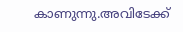കാണുന്നു.അവിടേക്ക്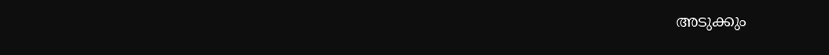അടുക്കും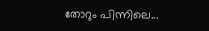തോറും പിന്നിലെ...